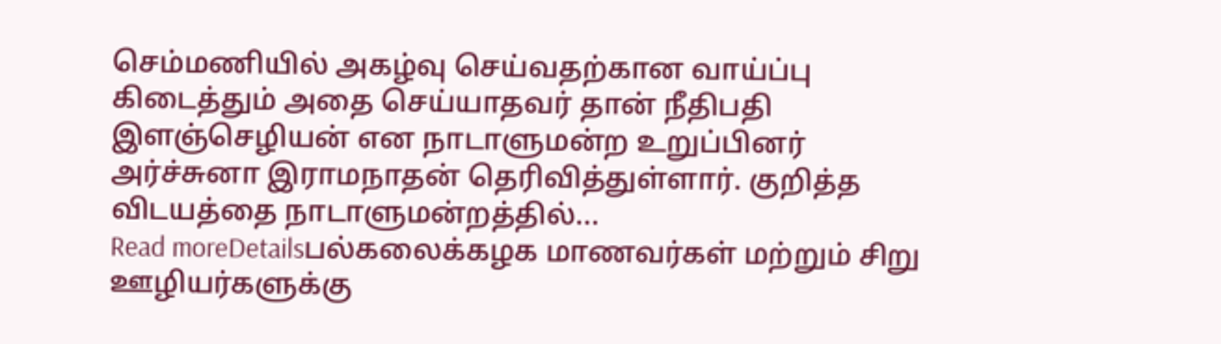செம்மணியில் அகழ்வு செய்வதற்கான வாய்ப்பு கிடைத்தும் அதை செய்யாதவர் தான் நீதிபதி இளஞ்செழியன் என நாடாளுமன்ற உறுப்பினர் அர்ச்சுனா இராமநாதன் தெரிவித்துள்ளார். குறித்த விடயத்தை நாடாளுமன்றத்தில்...
Read moreDetailsபல்கலைக்கழக மாணவர்கள் மற்றும் சிறு ஊழியர்களுக்கு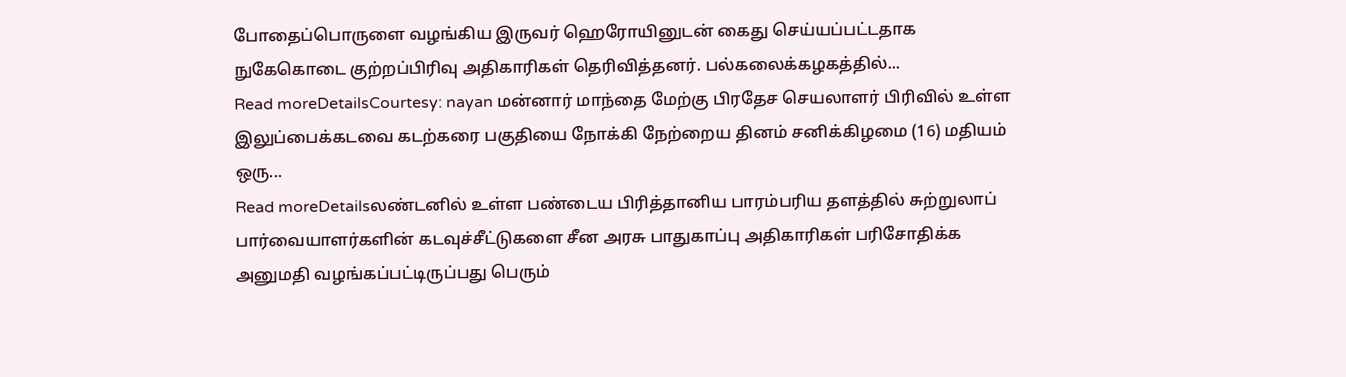போதைப்பொருளை வழங்கிய இருவர் ஹெரோயினுடன் கைது செய்யப்பட்டதாக நுகேகொடை குற்றப்பிரிவு அதிகாரிகள் தெரிவித்தனர். பல்கலைக்கழகத்தில்...
Read moreDetailsCourtesy: nayan மன்னார் மாந்தை மேற்கு பிரதேச செயலாளர் பிரிவில் உள்ள இலுப்பைக்கடவை கடற்கரை பகுதியை நோக்கி நேற்றைய தினம் சனிக்கிழமை (16) மதியம் ஒரு...
Read moreDetailsலண்டனில் உள்ள பண்டைய பிரித்தானிய பாரம்பரிய தளத்தில் சுற்றுலாப் பார்வையாளர்களின் கடவுச்சீட்டுகளை சீன அரசு பாதுகாப்பு அதிகாரிகள் பரிசோதிக்க அனுமதி வழங்கப்பட்டிருப்பது பெரும்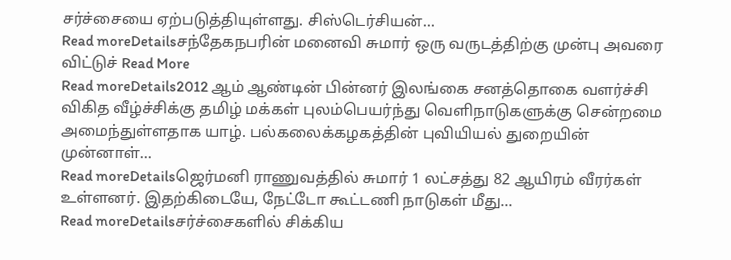சர்ச்சையை ஏற்படுத்தியுள்ளது. சிஸ்டெர்சியன்...
Read moreDetailsசந்தேகநபரின் மனைவி சுமார் ஒரு வருடத்திற்கு முன்பு அவரை விட்டுச் Read More
Read moreDetails2012 ஆம் ஆண்டின் பின்னர் இலங்கை சனத்தொகை வளர்ச்சி விகித வீழ்ச்சிக்கு தமிழ் மக்கள் புலம்பெயர்ந்து வெளிநாடுகளுக்கு சென்றமை அமைந்துள்ளதாக யாழ். பல்கலைக்கழகத்தின் புவியியல் துறையின் முன்னாள்...
Read moreDetailsஜெர்மனி ராணுவத்தில் சுமார் 1 லட்சத்து 82 ஆயிரம் வீரர்கள் உள்ளனர். இதற்கிடையே, நேட்டோ கூட்டணி நாடுகள் மீது...
Read moreDetailsசர்ச்சைகளில் சிக்கிய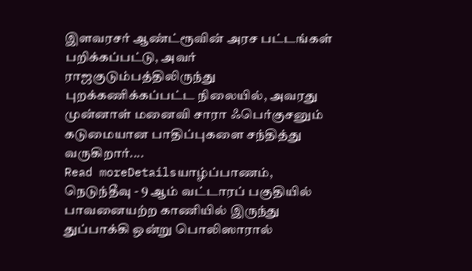இளவரசர் ஆண்ட்ரூவின் அரச பட்டங்கள் பறிக்கப்பட்டு, அவர் ராஜகுடும்பத்திலிருந்து புறக்கணிக்கப்பட்ட நிலையில், அவரது முன்னாள் மனைவி சாரா ஃபெர்குசனும் கடுமையான பாதிப்புகளை சந்தித்து வருகிறார்....
Read moreDetailsயாழ்ப்பாணம், நெடுந்தீவு - 9 ஆம் வட்டாரப் பகுதியில் பாவனையற்ற காணியில் இருந்து துப்பாக்கி ஒன்று பொலிஸாரால்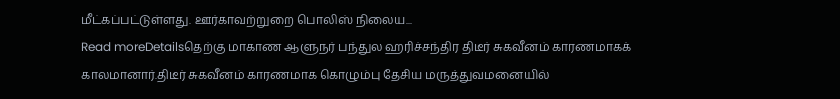மீட்கப்பட்டுள்ளது. ஊர்காவற்றுறை பொலிஸ் நிலைய...
Read moreDetailsதெற்கு மாகாண ஆளுநர் பந்துல ஹரிச்சந்திர திடீர் சுகவீனம் காரணமாகக் காலமானார்.திடீர் சுகவீனம் காரணமாக கொழும்பு தேசிய மருத்துவமனையில்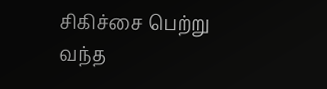சிகிச்சை பெற்று வந்த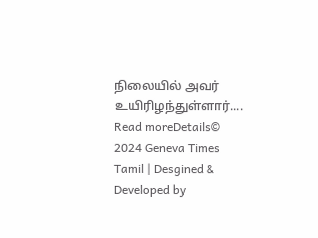நிலையில் அவர் உயிரிழந்துள்ளார்....
Read moreDetails© 2024 Geneva Times Tamil | Desgined & Developed by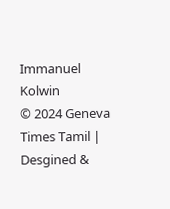Immanuel Kolwin
© 2024 Geneva Times Tamil | Desgined &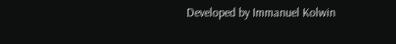Developed by Immanuel Kolwin